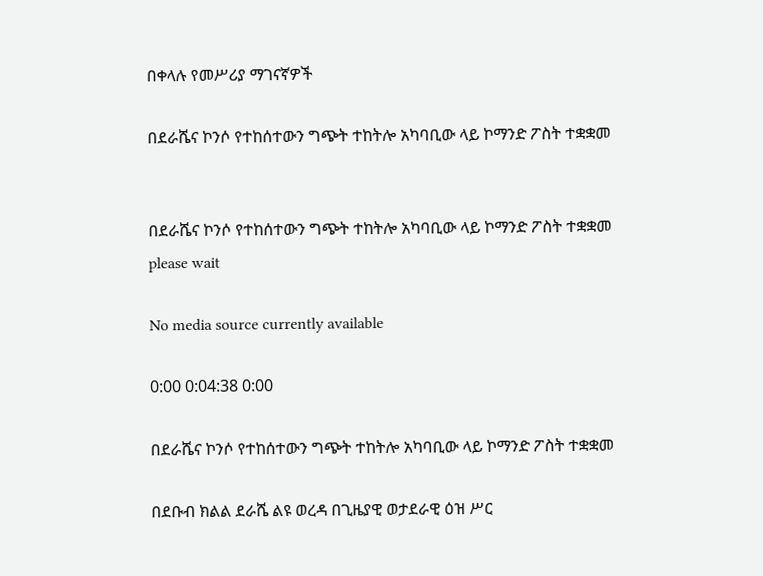በቀላሉ የመሥሪያ ማገናኛዎች

በደራሼና ኮንሶ የተከሰተውን ግጭት ተከትሎ አካባቢው ላይ ኮማንድ ፖስት ተቋቋመ


በደራሼና ኮንሶ የተከሰተውን ግጭት ተከትሎ አካባቢው ላይ ኮማንድ ፖስት ተቋቋመ
please wait

No media source currently available

0:00 0:04:38 0:00

በደራሼና ኮንሶ የተከሰተውን ግጭት ተከትሎ አካባቢው ላይ ኮማንድ ፖስት ተቋቋመ

በደቡብ ክልል ደራሼ ልዩ ወረዳ በጊዜያዊ ወታደራዊ ዕዝ ሥር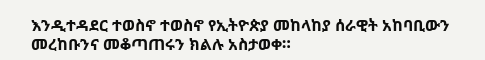እንዲተዳደር ተወስኖ ተወስኖ የኢትዮጵያ መከላከያ ሰራዊት አከባቢውን መረከቡንና መቆጣጠሩን ክልሉ አስታወቀ።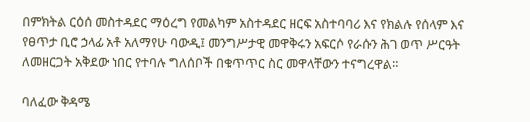በምክትል ርዕሰ መስተዳደር ማዕረግ የመልካም አስተዳደር ዘርፍ አስተባባሪ እና የክልሉ የሰላም እና የፀጥታ ቢሮ ኃላፊ አቶ አለማየሁ ባውዲ፤ መንግሥታዊ መዋቅሩን አፍርሶ የራሱን ሕገ ወጥ ሥርዓት ለመዘርጋት አቅደው ነበር የተባሉ ግለሰቦች በቁጥጥር ስር መዋላቸውን ተናግረዋል።

ባለፈው ቅዳሜ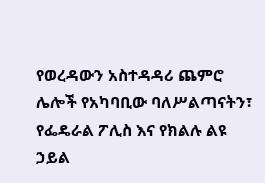የወረዳውን አስተዳዳሪ ጨምሮ ሌሎች የአካባቢው ባለሥልጣናትን፣ የፌዴራል ፖሊስ እና የክልሉ ልዩ ኃይል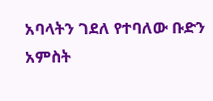አባላትን ገደለ የተባለው ቡድን አምስት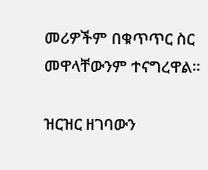መሪዎችም በቁጥጥር ስር መዋላቸውንም ተናግረዋል።

ዝርዝር ዘገባውን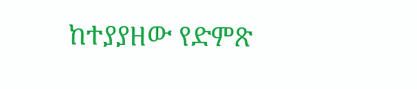ከተያያዘው የድምጽ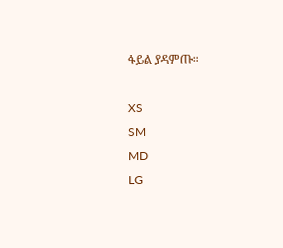ፋይል ያዳምጡ።

XS
SM
MD
LG